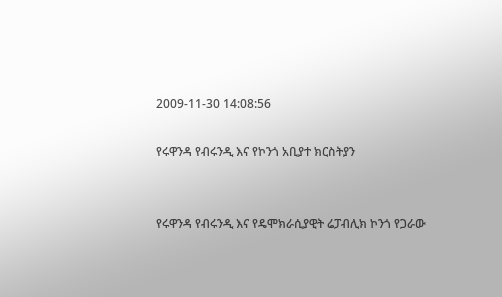2009-11-30 14:08:56

የሩዋንዳ የብሩንዲ እና የኮንጎ አቢያተ ክርስትያን


የሩዋንዳ የብሩንዲ እና የዴሞክራሲያዊት ሬፓብሊክ ኮንጎ የጋራው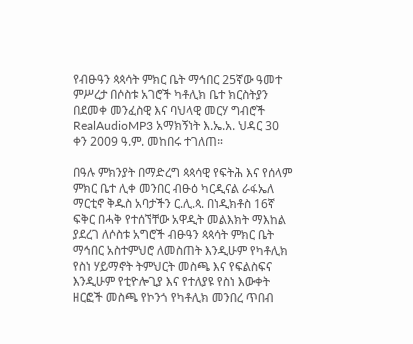የብፁዓን ጳጳሳት ምክር ቤት ማኅበር 25ኛው ዓመተ ምሥረታ በሶስቱ አገሮች ካቶሊክ ቤተ ክርስትያን በደመቀ መንፈስዊ እና ባህላዊ መርሃ ግብሮች RealAudioMP3 አማክኝነት እ.ኤ.አ. ህዳር 30 ቀን 2009 ዓ.ም. መከበሩ ተገለጠ።

በዓሉ ምክንያት በማድረግ ጳጳሳዊ የፍትሕ እና የሰላም ምክር ቤተ ሊቀ መንበር ብፁዕ ካርዲናል ራፋኤለ ማርቲኖ ቅዱስ አባታችን ር.ሊ.ጳ. በነዲክቶስ 16ኛ ፍቅር በሓቅ የተሰኘቸው አዋዲት መልእክት ማእከል ያደረገ ለሶስቱ አግሮች ብፁዓን ጳጳሳት ምክር ቤት ማኅበር አስተምህሮ ለመስጠት እንዲሁም የካቶሊክ የስነ ሃይማኖት ትምህርት መስጫ እና የፍልስፍና እንዲሁም የቲዮሎጊያ እና የተለያዩ የስነ እውቀት ዘርፎች መስጫ የኮንጎ የካቶሊክ መንበረ ጥበብ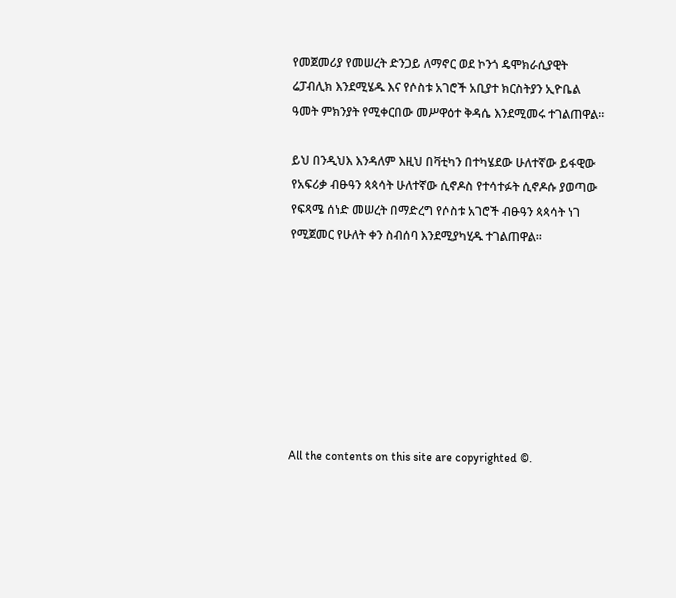የመጀመሪያ የመሠረት ድንጋይ ለማኖር ወደ ኮንጎ ዴሞክራሲያዊት ሬፓብሊክ እንደሚሄዱ እና የሶስቱ አገሮች አቢያተ ክርስትያን ኢዮቤል ዓመት ምክንያት የሚቀርበው መሥዋዕተ ቅዳሴ እንደሚመሩ ተገልጠዋል።

ይህ በንዲህእ እንዳለም እዚህ በቫቲካን በተካሄደው ሁለተኛው ይፋዊው የአፍሪቃ ብፁዓን ጳጳሳት ሁለተኛው ሲኖዶስ የተሳተፉት ሲኖዶሱ ያወጣው የፍጻሜ ሰነድ መሠረት በማድረግ የሶስቱ አገሮች ብፁዓን ጳጳሳት ነገ የሚጀመር የሁለት ቀን ስብሰባ እንደሚያካሂዱ ተገልጠዋል።








All the contents on this site are copyrighted ©.